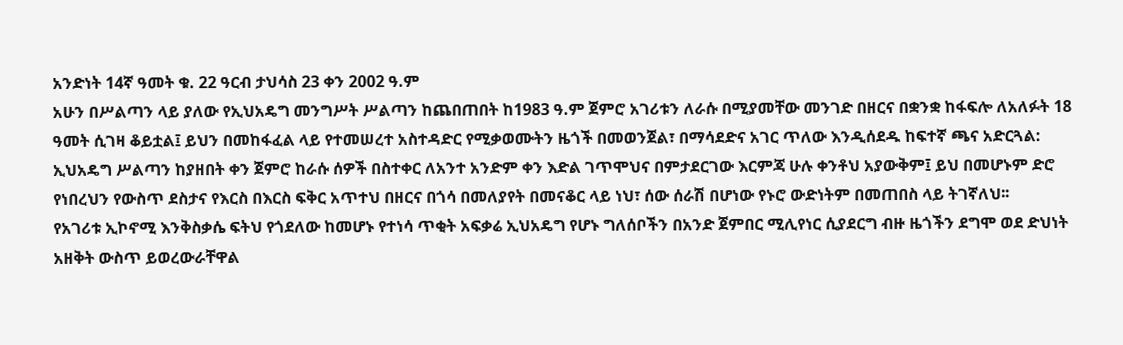አንድነት 14ኛ ዓመት ቁ. 22 ዓርብ ታህሳስ 23 ቀን 2002 ዓ.ም
አሁን በሥልጣን ላይ ያለው የኢህአዴግ መንግሥት ሥልጣን ከጨበጠበት ከ1983 ዓ.ም ጀምሮ አገሪቱን ለራሱ በሚያመቸው መንገድ በዘርና በቋንቋ ከፋፍሎ ለአለፉት 18 ዓመት ሲገዛ ቆይቷል፤ ይህን በመከፋፈል ላይ የተመሠረተ አስተዳድር የሚቃወሙትን ዜጎች በመወንጀል፣ በማሳደድና አገር ጥለው እንዲሰደዱ ከፍተኛ ጫና አድርጓል:
ኢህአዴግ ሥልጣን ከያዘበት ቀን ጀምሮ ከራሱ ሰዎች በስተቀር ለአንተ አንድም ቀን እድል ገጥሞህና በምታደርገው እርምጃ ሁሉ ቀንቶህ አያውቅም፤ ይህ በመሆኑም ድሮ የነበረህን የውስጥ ደስታና የእርስ በእርስ ፍቅር አጥተህ በዘርና በጎሳ በመለያየት በመናቆር ላይ ነህ፣ ሰው ሰራሽ በሆነው የኑሮ ውድነትም በመጠበስ ላይ ትገኛለህ፡፡
የአገሪቱ ኢኮኖሚ እንቅስቃሴ ፍትህ የጎደለው ከመሆኑ የተነሳ ጥቂት አፍቃሬ ኢህአዴግ የሆኑ ግለሰቦችን በአንድ ጀምበር ሚሊየነር ሲያደርግ ብዙ ዜጎችን ደግሞ ወደ ድህነት አዘቅት ውስጥ ይወረውራቸዋል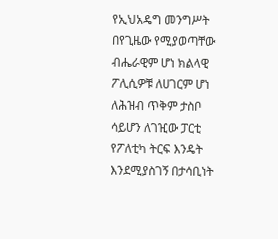የኢህአዴግ መንግሥት በየጊዜው የሚያወጣቸው ብሔራዊም ሆነ ክልላዊ ፖሊሲዎቹ ለሀገርም ሆነ ለሕዝብ ጥቅም ታስቦ ሳይሆን ለገዢው ፓርቲ የፖለቲካ ትርፍ እንዴት እንደሚያስገኝ በታሳቢነት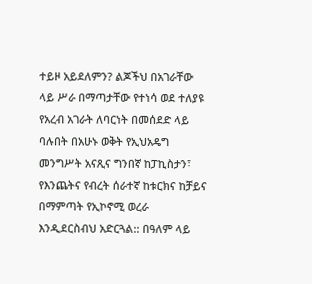ተይዞ አይደለምን? ልጆችህ በአገራቸው ላይ ሥራ በማጣታቸው የተነሳ ወደ ተለያዩ የአረብ አገራት ለባርነት በመሰደድ ላይ ባሉበት በአሁኑ ወቅት የኢህአዴግ መንግሥት አናጺና ግንበኛ ከፓኪስታን፣ የእንጨትና የብረት ሰራተኛ ከቱርክና ከቻይና በማምጣት የኢኮኖሚ ወረራ እንዲደርስብህ አድርጓል:: በዓለም ላይ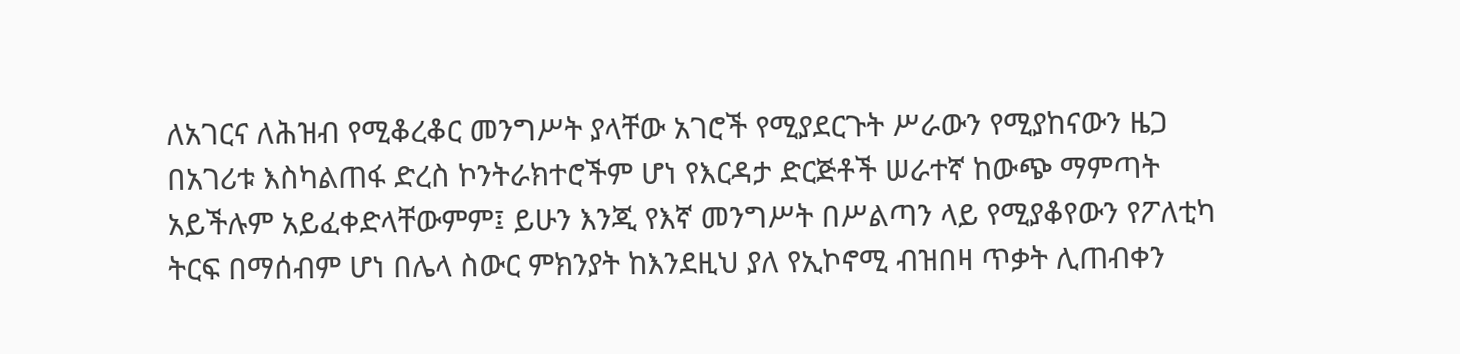ለአገርና ለሕዝብ የሚቆረቆር መንግሥት ያላቸው አገሮች የሚያደርጉት ሥራውን የሚያከናውን ዜጋ በአገሪቱ እስካልጠፋ ድረስ ኮንትራክተሮችም ሆነ የእርዳታ ድርጅቶች ሠራተኛ ከውጭ ማምጣት አይችሉም አይፈቀድላቸውምም፤ ይሁን እንጂ የእኛ መንግሥት በሥልጣን ላይ የሚያቆየውን የፖለቲካ ትርፍ በማሰብም ሆነ በሌላ ስውር ምክንያት ከእንደዚህ ያለ የኢኮኖሚ ብዝበዛ ጥቃት ሊጠብቀን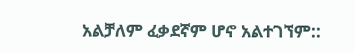አልቻለም ፈቃደኛም ሆኖ አልተገኘም::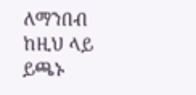ለማንበብ ከዚህ ላይ ይጫኑ